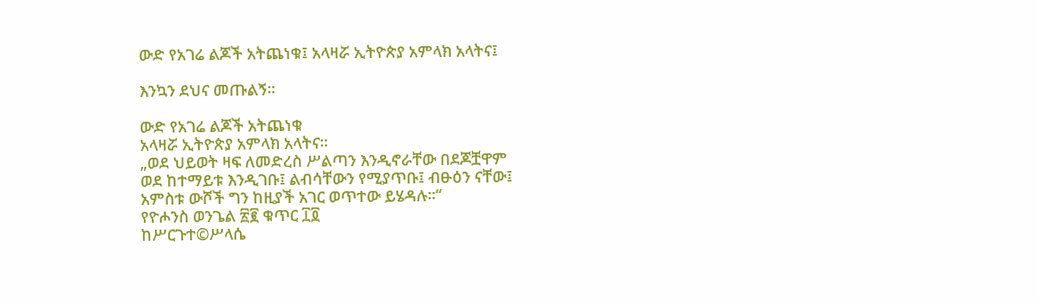ውድ የአገሬ ልጆች አትጨነቁ፤ አላዛሯ ኢትዮጵያ አምላክ አላትና፤

እንኳን ደህና መጡልኝ።

ውድ የአገሬ ልጆች አትጨነቁ
አላዛሯ ኢትዮጵያ አምላክ አላትና።
„ወደ ህይወት ዛፍ ለመድረስ ሥልጣን እንዲኖራቸው በደጆቿዋም
ወደ ከተማይቱ እንዲገቡ፤ ልብሳቸውን የሚያጥቡ፤ ብፁዕን ናቸው፤
አምስቱ ውሾች ግን ከዚያች አገር ወጥተው ይሄዳሉ።“
የዮሖንስ ወንጌል ፳፪ ቁጥር ፲፬
ከሥርጉተ©ሥላሴ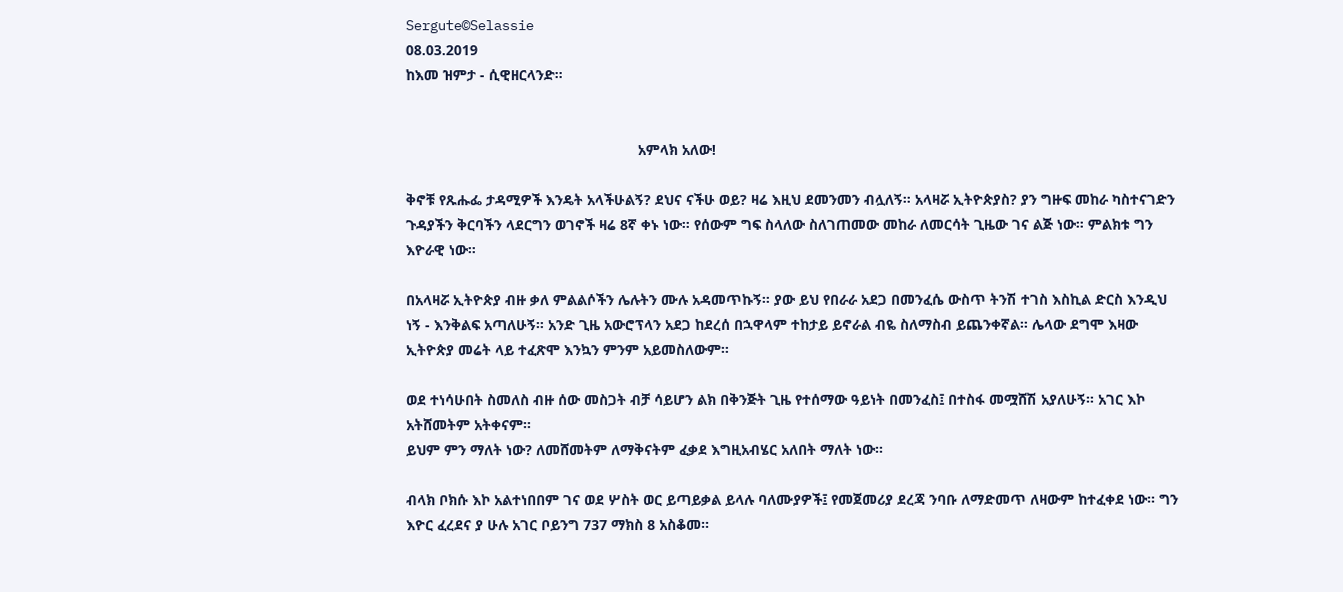Sergute©Selassie
08.03.2019
ከእመ ዝምታ - ሲዊዘርላንድ።


                                                          አምላክ አለው!

ቅኖቹ የጹሑፌ ታዳሚዎች እንዴት አላችሁልኝ? ደህና ናችሁ ወይ? ዛሬ እዚህ ደመንመን ብሏለኝ። አላዛሯ ኢትዮጵያስ? ያን ግዙፍ መከራ ካስተናገድን ጉዳያችን ቅርባችን ላደርግን ወገኖች ዛሬ 8ኛ ቀኑ ነው። የሰውም ግፍ ስላለው ስለገጠመው መከራ ለመርሳት ጊዜው ገና ልጅ ነው። ምልክቱ ግን እዮራዊ ነው።

በአላዛሯ ኢትዮጵያ ብዙ ቃለ ምልልሶችን ሌሉትን ሙሉ አዳመጥኩኝ። ያው ይህ የበራራ አደጋ በመንፈሴ ውስጥ ትንሽ ተገስ እስኪል ድርስ እንዲህ ነኝ - እንቅልፍ አጣለሁኝ። አንድ ጊዜ አውሮፕላን አደጋ ከደረሰ በኋዋላም ተከታይ ይኖራል ብዬ ስለማስብ ይጨንቀኛል። ሌላው ደግሞ እዛው ኢትዮጵያ መሬት ላይ ተፈጽሞ እንኳን ምንም አይመስለውም።

ወደ ተነሳሁበት ስመለስ ብዙ ሰው መስጋት ብቻ ሳይሆን ልክ በቅንጅት ጊዜ የተሰማው ዓይነት በመንፈስ፤ በተስፋ መሟሸሽ አያለሁኝ። አገር እኮ አትሸመትም አትቀናም።
ይህም ምን ማለት ነው? ለመሸመትም ለማቅናትም ፈቃደ እግዚአብሄር አለበት ማለት ነው።

ብላክ ቦክሱ እኮ አልተነበበም ገና ወደ ሦስት ወር ይጣይቃል ይላሉ ባለሙያዎች፤ የመጀመሪያ ደረጃ ንባቡ ለማድመጥ ለዛውም ከተፈቀደ ነው። ግን እዮር ፈረደና ያ ሁሉ አገር ቦይንግ 737 ማክስ 8 አስቆመ።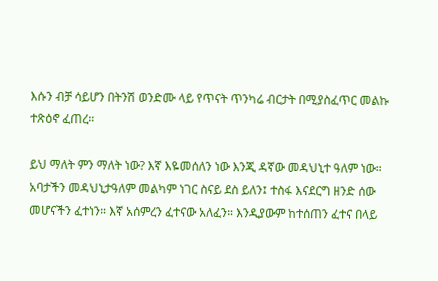እሱን ብቻ ሳይሆን በትንሽ ወንድሙ ላይ የጥናት ጥንካሬ ብርታት በሚያስፈጥር መልኩ ተጽዕኖ ፈጠረ።

ይህ ማለት ምን ማለት ነው? እኛ እዬመሰለን ነው እንጂ ዳኛው መዳህኒተ ዓለም ነው። አባታችን መዳህኒታዓለም መልካም ነገር ስናይ ደስ ይለን፤ ተስፋ እናደርግ ዘንድ ሰው መሆናችን ፈተነን። እኛ አሰምረን ፈተናው አለፈን። እንዲያውም ከተሰጠን ፈተና በላይ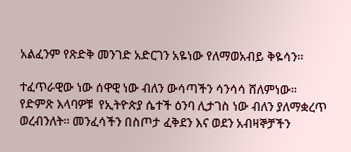አልፈንም የጽድቅ መንገድ አድርገን አዬነው የለማወአብይ ቅዬሳን።

ተፈጥራዊው ነው ሰዋዊ ነው ብለን ውሳጣችን ሳንሳሳ ሸለምነው። የድምጽ እላባዎቹ  የኢትዮጵያ ሴተች ዕንባ ሊታገስ ነው ብለን ያለማቋረጥ ወረብንለት። መንፈሳችን በስጦታ ፈቅደን እና ወደን አብዛኞቻችን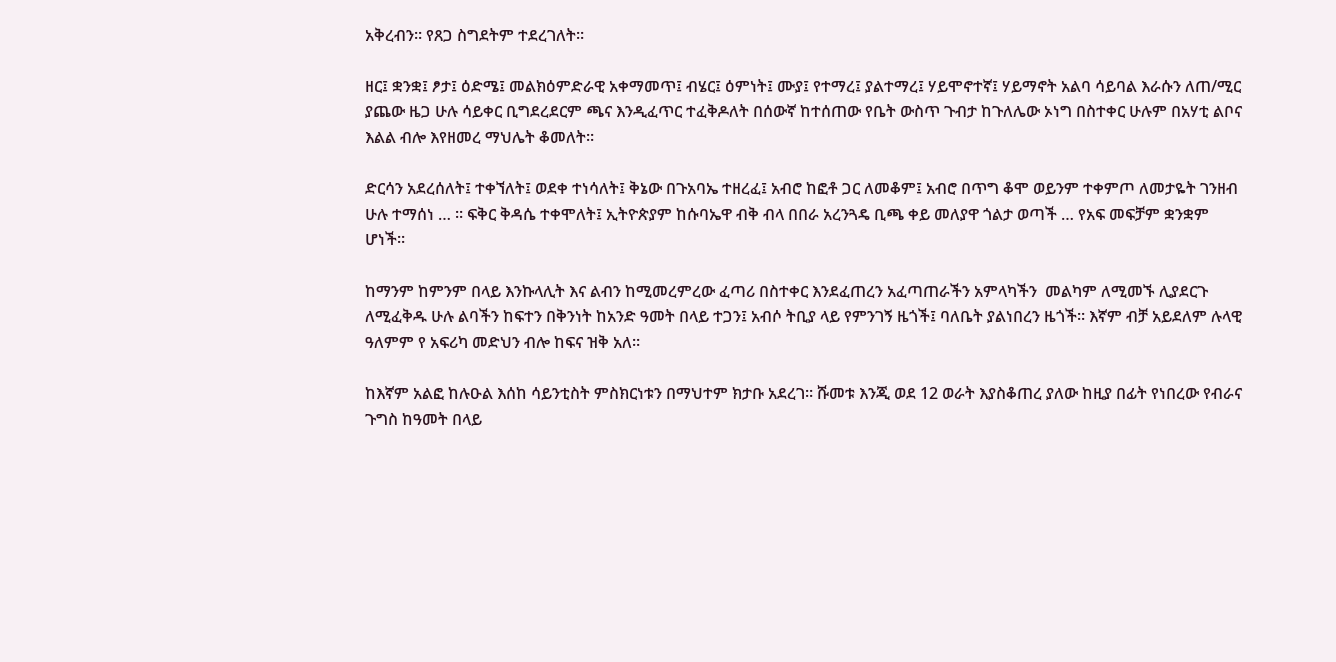አቅረብን። የጸጋ ስግደትም ተደረገለት።

ዘር፤ ቋንቋ፤ ፆታ፤ ዕድሜ፤ መልክዕምድራዊ አቀማመጥ፤ ብሄር፤ ዕምነት፤ ሙያ፤ የተማረ፤ ያልተማረ፤ ሃይሞኖተኛ፤ ሃይማኖት አልባ ሳይባል እራሱን ለጠ/ሚር ያጨው ዜጋ ሁሉ ሳይቀር ቢግደረደርም ጫና እንዲፈጥር ተፈቅዶለት በሰውኛ ከተሰጠው የቤት ውስጥ ጉብታ ከጉለሌው ኦነግ በስተቀር ሁሉም በአሃቲ ልቦና እልል ብሎ እየዘመረ ማህሌት ቆመለት።

ድርሳን አደረሰለት፤ ተቀኘለት፤ ወደቀ ተነሳለት፤ ቅኔው በጉአባኤ ተዘረፈ፤ አብሮ ከፎቶ ጋር ለመቆም፤ አብሮ በጥግ ቆሞ ወይንም ተቀምጦ ለመታዬት ገንዘብ ሁሉ ተማሰነ … ። ፍቅር ቅዳሴ ተቀሞለት፤ ኢትዮጵያም ከሱባኤዋ ብቅ ብላ በበራ አረንጓዴ ቢጫ ቀይ መለያዋ ጎልታ ወጣች … የአፍ መፍቻም ቋንቋም ሆነች።

ከማንም ከምንም በላይ እንኩላሊት እና ልብን ከሚመረምረው ፈጣሪ በስተቀር እንደፈጠረን አፈጣጠራችን አምላካችን  መልካም ለሚመኙ ሊያደርጉ ለሚፈቅዱ ሁሉ ልባችን ከፍተን በቅንነት ከአንድ ዓመት በላይ ተጋን፤ አብሶ ትቢያ ላይ የምንገኝ ዜጎች፤ ባለቤት ያልነበረን ዜጎች። እኛም ብቻ አይደለም ሉላዊ ዓለምም የ አፍሪካ መድህን ብሎ ከፍና ዝቅ አለ።

ከእኛም አልፎ ከሉዑል እሰከ ሳይንቲስት ምስክርነቱን በማህተም ክታቡ አደረገ። ሹመቱ እንጂ ወደ 12 ወራት እያስቆጠረ ያለው ከዚያ በፊት የነበረው የብራና ጉግስ ከዓመት በላይ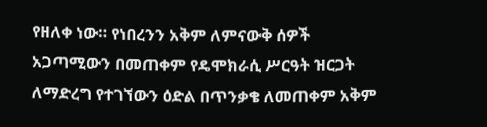የዘለቀ ነው። የነበረንን አቅም ለምናውቅ ሰዎች አጋጣሚውን በመጠቀም የዴሞክራሲ ሥርዓት ዝርጋት ለማድረግ የተገኘውን ዕድል በጥንቃቄ ለመጠቀም አቅም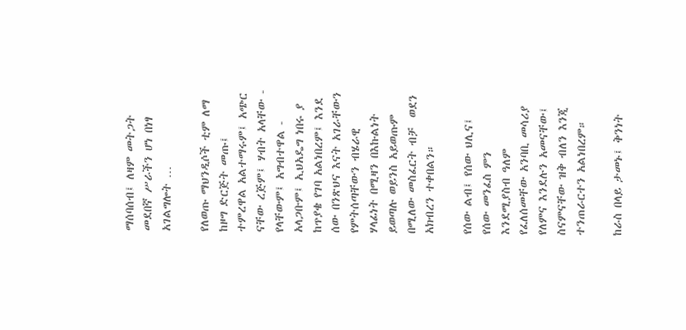ማሰባሰብ፤ ለዛም መትጋት መደበኛ ሥራችን ሆነ በነፃ አገልግሎት …

የለወጡ ማህንዲሶች ቲም ለማ ከዞግ ድርጅት መጡ፤ ተምረዋል አልተማሩም፤ አጭር ናቸው ረጅም፤ ሃብት አላቸው - የላቸውም፤ አግብተዋል - አላጋቡም፤ ኢህአዴግ ነበሩ ያ ከጥያቄ የገባ አልነበረም፤ እንደ ሰው በንጽህና እናት አገራቸውን የምትሰጣቸውን ብሄራዊ ሃላፊነት በሚዛን በእኩልነት ይወጣሉ ወይንስ አይወጡም በሚለው መስፈርት ብቻ  ወደን አክብረን ተቀበልን።

የሰው ልብ፤ የሰው ህሊና፤ የሰው መንፈስ ምን እንደሚያስብ ዓለም የፈለሰመቸው አንባቢ መሳሪያ የለምና እንደሉን አመናቸው፤ ስናምናቸው ዝቅ ብለን እንጂ ተንጠራርተን አልነበረም።

ከራስ በላይ ታመኑ፤ ቅንነት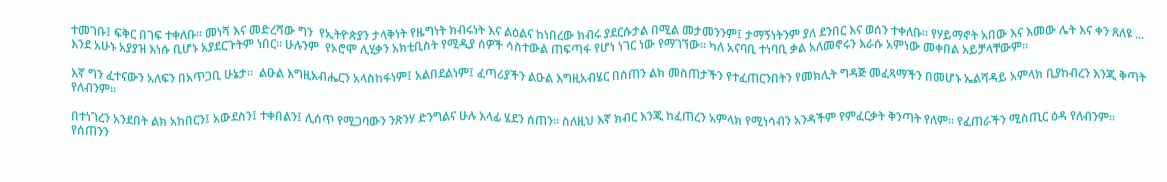ተመገቡ፤ ፍቅር በገፍ ተቀለቡ። መነሻ እና መድረሻው ግን  የኢትዮጵያን ታላቅነት የዜግነት ክብሩነት እና ልዕልና ከነበረው ክብሩ ያደርሱታል በሚል መታመንንም፤ ታማኝነትንም ያለ ደንበር እና ወሰን ተቀለቡ። የሃይማኖት አበው እና እመው ሌት እና ቀን ጸለዩ ... እንደ አሁኑ አያያዝ እነሱ ቢሆኑ አያደርጉትም ነበር። ሁሉንም  የኦሮሞ ሊሂቃን አክቲቢስት የሚዲያ ሰዎች ሳስተውል ጠፍጣፋ የሆነ ነገር ነው የማገኘው። ካለ አናባቢ ተነባቢ ቃል አለመኖሩን እራሱ አምነው መቀበል አይቻላቸውም።

እኛ ግን ፈተናውን አለፍን በአጥጋቢ ሁኔታ።  ልዑል እግዚአብሔርን አላስከፋነም፤ አልበደልነም፤ ፈጣሪያችን ልዑል እግዚአብሄር በሰጠን ልክ መስጠታችን የተፈጠርንበትን የመክሊት ግዳጅ መፈጻማችን በመሆኑ ኤልሻዳይ አምላክ ቢያከብረን እንጂ ቅጣት የለብንም።

በተነገረን አንደበት ልክ አከበርን፤ አውደስን፤ ተቀበልን፤ ሊሰጥ የሚጋባውን ንጽንሃ ድንግልና ሁሉ እላፊ ሄደን ሰጠን። ስለዚህ እኛ ክብር እንጂ ከፈጠረን አምላክ የሚነሳብን አንዳችም የምፈርቃት ቅንጣት የለም። የፈጠራችን ሚስጢር ዕዳ የለብንም። የሰጠንን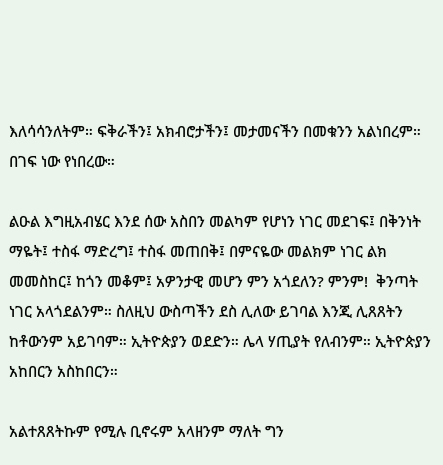እለሳሳንለትም። ፍቅራችን፤ አክብሮታችን፤ መታመናችን በመቁንን አልነበረም። በገፍ ነው የነበረው።

ልዑል እግዚአብሄር እንደ ሰው አስበን መልካም የሆነን ነገር መደገፍ፤ በቅንነት ማዬት፤ ተስፋ ማድረግ፤ ተስፋ መጠበቅ፤ በምናዬው መልክም ነገር ልክ መመስከር፤ ከጎን መቆም፤ አዎንታዊ መሆን ምን አጎደለን? ምንም!  ቅንጣት ነገር አላጎደልንም። ስለዚህ ውስጣችን ደስ ሊለው ይገባል እንጂ ሊጸጸትን ከቶውንም አይገባም። ኢትዮጵያን ወደድን። ሌላ ሃጢያት የለብንም። ኢትዮጵያን አከበርን አስከበርን።

አልተጸጸትኩም የሚሉ ቢኖሩም አላዘንም ማለት ግን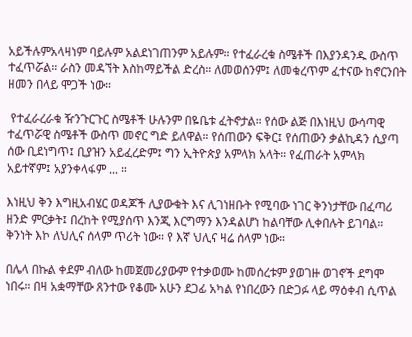አይችሉምአላዛነም ባይሉም አልደነገጠንም አይሉም። የተፈራረቁ ስሜቶች በእያንዳንዱ ውስጥ ተፈጥሯል። ራስን መዳኘት እስከማይችል ድረስ። ለመወሰንም፤ ለመቁረጥም ፈተናው ከኖርንበት ዘመን በላይ ሞጋች ነው።

 የተፈራረራቁ ዥንጉርጉር ስሜቶች ሁሉንም በዬቤቱ ፈትኖታል። የሰው ልጅ በእነዚህ ውሳጣዊ ተፈጥሯዊ ስሜቶች ውስጥ መኖር ግድ ይለዋል። የሰጠውን ፍቅር፤ የሰጠውን ቃልኪዳን ሲያጣ ሰው ቢደነግጥ፤ ቢያዝን አይፈረድም፤ ግን ኢትዮጵያ አምላክ አላት። የፈጠራት አምላክ አይተኛም፤ አያንቀላፋም ... ።

እነዚህ ቅን እግዚአብሄር ወዳጆች ሊያውቁት እና ሊገነዘቡት የሚባው ነገር ቅንነታቸው በፈጣሪ ዘንድ ምርቃት፤ በረከት የሚያሰጥ እንጂ እርግማን እንዳልሆነ ከልባቸው ሊቀበሉት ይገባል። ቅንነት እኮ ለህሊና ሰላም ጥሪት ነው። የ እኛ ህሊና ዛሬ ሰላም ነው።

በሌላ በኩል ቀደም ብለው ከመጀመሪያውም የተቃወሙ ከመሰረቱም ያወገዙ ወገኖች ደግሞ ነበሩ። በዛ አቋማቸው ጸንተው የቆሙ አሁን ደጋፊ አካል የነበረውን በድጋፉ ላይ ማዕቀብ ሲጥል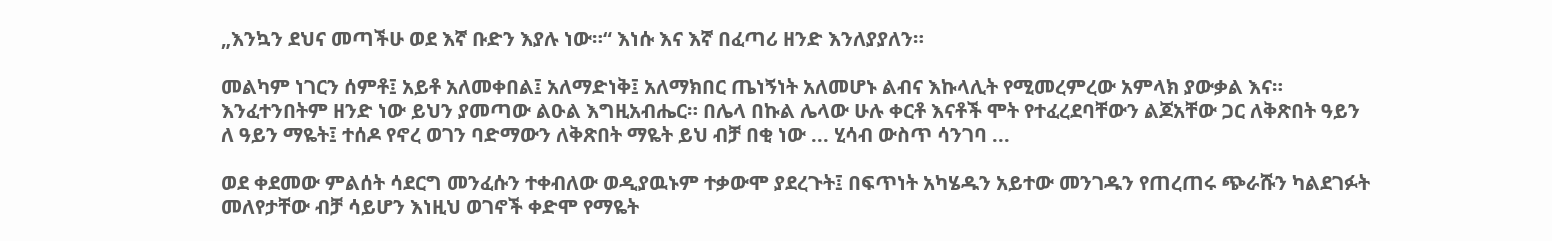„እንኳን ደህና መጣችሁ ወደ እኛ ቡድን እያሉ ነው።“ እነሱ እና እኛ በፈጣሪ ዘንድ እንለያያለን።

መልካም ነገርን ሰምቶ፤ አይቶ አለመቀበል፤ አለማድነቅ፤ አለማክበር ጤነኝነት አለመሆኑ ልብና እኩላሊት የሚመረምረው አምላክ ያውቃል እና። እንፈተንበትም ዘንድ ነው ይህን ያመጣው ልዑል እግዚአብሔር። በሌላ በኩል ሌላው ሁሉ ቀርቶ እናቶች ሞት የተፈረደባቸውን ልጆአቸው ጋር ለቅጽበት ዓይን ለ ዓይን ማዬት፤ ተሰዶ የኖረ ወገን ባድማውን ለቅጽበት ማዬት ይህ ብቻ በቂ ነው ... ሂሳብ ውስጥ ሳንገባ ...

ወደ ቀደመው ምልሰት ሳደርግ መንፈሱን ተቀብለው ወዲያዉኑም ተቃውሞ ያደረጉት፤ በፍጥነት አካሄዱን አይተው መንገዱን የጠረጠሩ ጭራሹን ካልደገፉት መለየታቸው ብቻ ሳይሆን እነዚህ ወገኖች ቀድሞ የማዬት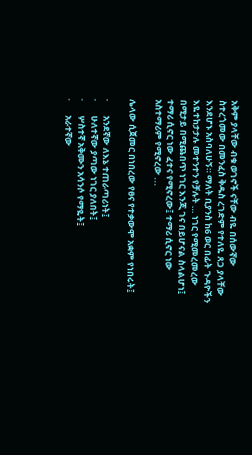አቅም ያላቸው ብቁ ወገኖች ናቸው ብዬ በሰውኛው ስተረጎመው በመንፈስ ቅዱስ ረገድም የተለዬ ጸጋ ያላቸው እንደሆኑ አስባለሁኝ። ማለት ቢያንስ ከ6 ወር በፊት ጉዳዮችን እዬተከታታሉ መተንተን የቻሉት … ነገር የሚመረመረው በሚታይ በሚጨበጥ ነገር እንጂ ገና በይሆናል ስላልሆነ፤ ተማሪ ሲኖር ነው ፈተና የሚኖረው፤ ተማሪ ሲኖር ነው አስተማሪም የሚኖረው ...

ሌላው ሲጀመር በነበረው የፀና የተቃውሞ አቋም የነበሩት፤

·       አንደኛው ለእኔ ተጠራጣሪነት፤
·       ሁለተኛው ያጣው ነገር ያለበት፤
·       ሦስተኛ አቅሙን አሳንሶ የማዬት፤
·       አራተኛው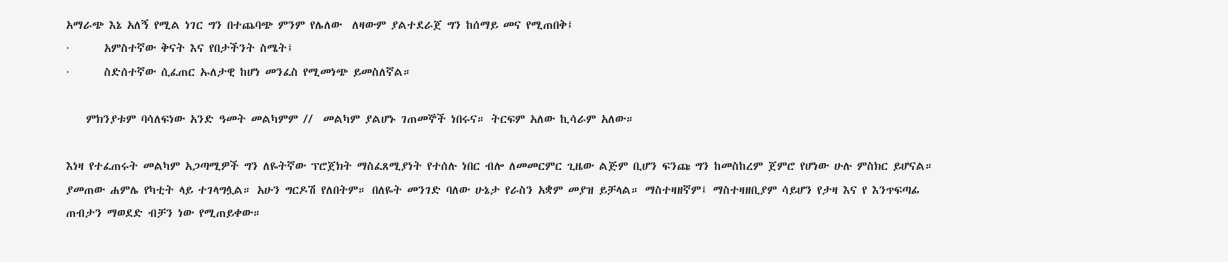አማራጭ እኔ አለኝ የሚል ነገር ግን በተጨባጭ ምንም የሌለው  ለዛውም ያልተደራጀ ግን ከሰማይ መና የሚጠበቅ፤
·       አምስተኛው ቅናት እና የበታችንት ስሜት፤
·       ስድሰተኛው ሲፈጠር ኡለታዊ ከሆነ መንፈስ የሚመነጭ ይመስለኛል።

    ምክንያቱም ባሳለፍነው አንድ ዓመት መልካምም //  መልካም ያልሆኑ ገጠመኞች ነበሩና። ትርፍም አለው ኪሳራም አለው።

እነዛ የተፈጠሩት መልካም አጋጣሚዎች ግን ለዬትኛው ፕሮጀክት ማስፈጸሚያነት የተሰሉ ነበር ብሎ ለመመርምር ጊዜው ልጅም ቢሆን ፍንጩ ግን ከመስከረም ጀምሮ የሆነው ሁሉ ምስክር ይሆናል። ያመጠው ሐምሌ የካቲት ላይ ተገላግሏል። አሁን ግርዶሽ የለበትም። በለዬት መንገድ ባለው ሁኔታ የራስን አቋም መያዝ ይቻላል። ማስተዛዘኛም፤ ማስተዛዘቢያም ሳይሆን የታዛ እና የ እንጥፍጣፊ ጠብታን ማወደድ ብቻን ነው የሚጠይቀው።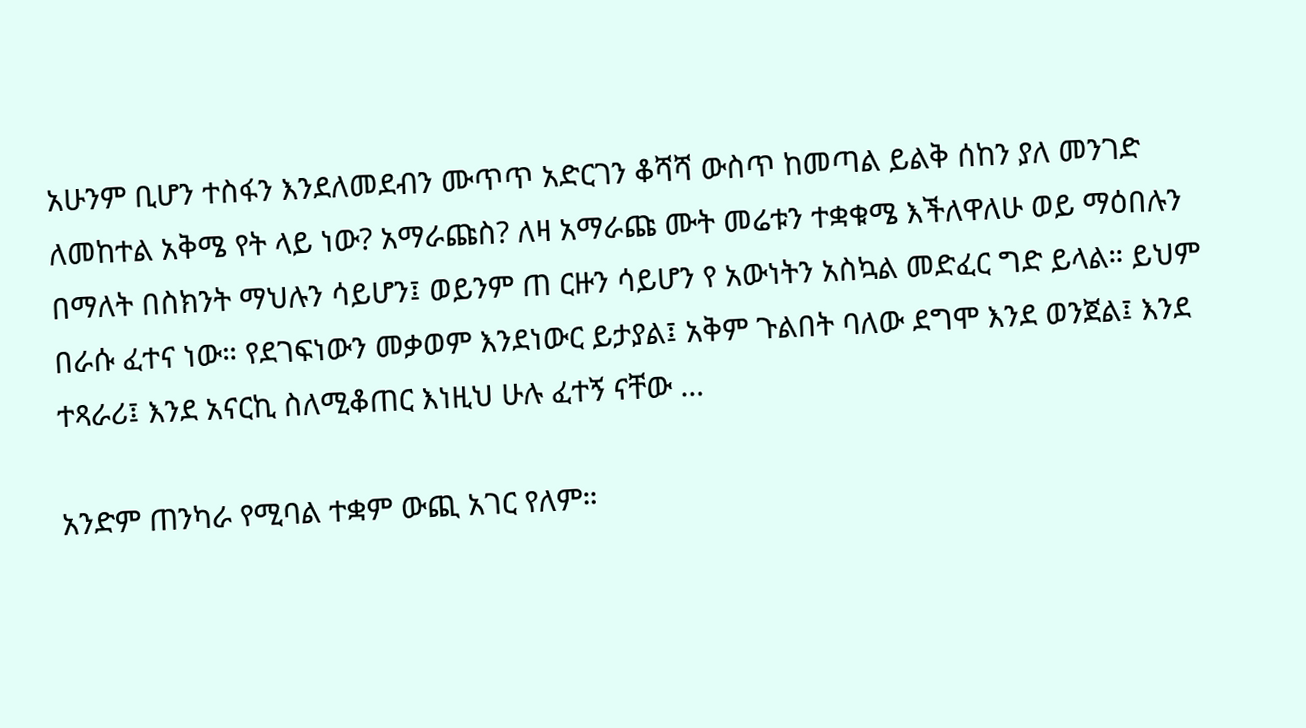አሁንም ቢሆን ተስፋን እንደለመደብን ሙጥጥ አድርገን ቆሻሻ ውስጥ ከመጣል ይልቅ ሰከን ያለ መንገድ ለመከተል አቅሜ የት ላይ ነው? አማራጩስ? ለዛ አማራጩ ሙት መሬቱን ተቋቁሜ እችለዋለሁ ወይ ማዕበሉን በማለት በስክንት ማህሉን ሳይሆን፤ ወይንም ጠ ርዙን ሳይሆን የ አውነትን አስኳል መድፈር ግድ ይላል። ይህም በራሱ ፈተና ነው። የደገፍነውን መቃወም እንደነውር ይታያል፤ አቅም ጉልበት ባለው ደግሞ እንደ ወንጀል፤ እንደ ተጻራሪ፤ እንደ አናርኪ ስለሚቆጠር እነዚህ ሁሉ ፈተኝ ናቸው …

አንድም ጠንካራ የሚባል ተቋም ውጪ አገር የለም።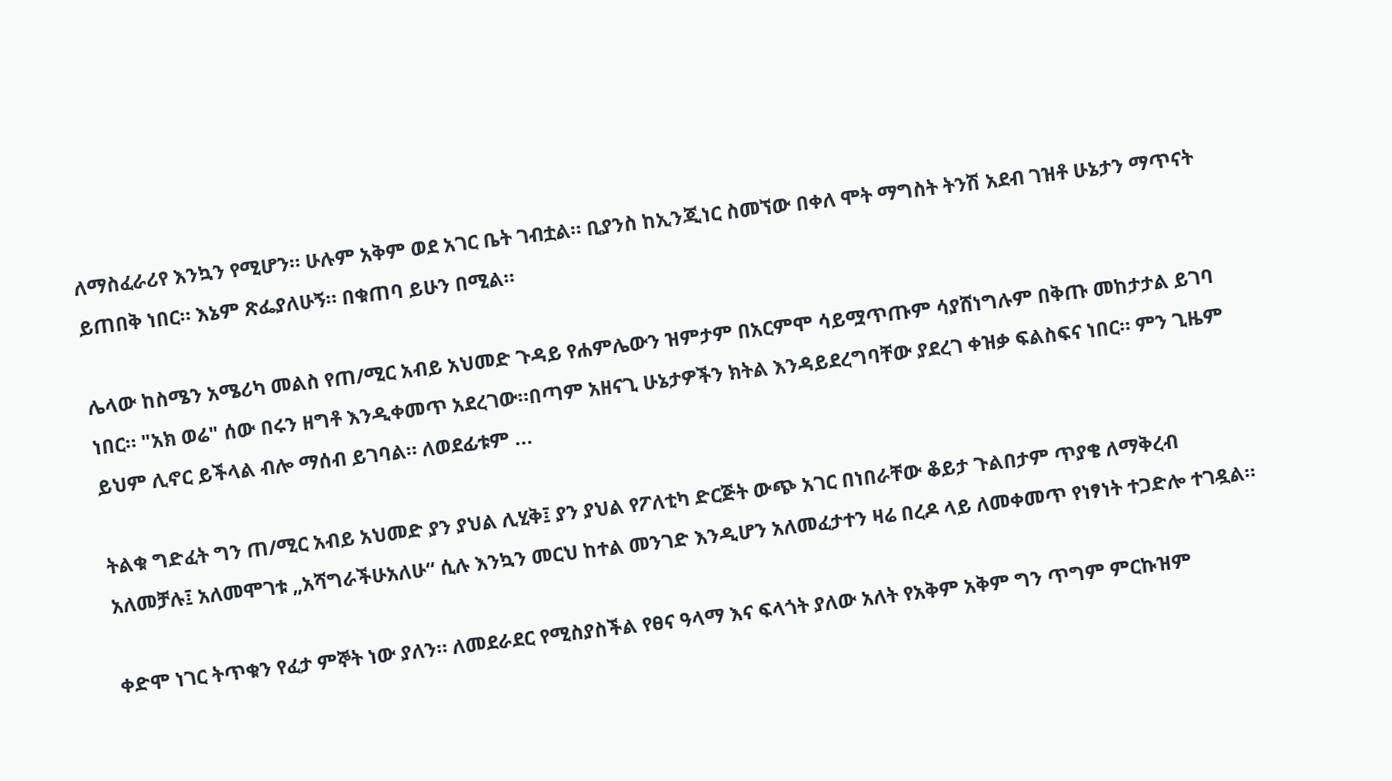ለማስፈራሪየ እንኳን የሚሆን። ሁሉም አቅም ወደ አገር ቤት ገብቷል። ቢያንስ ከኢንጂነር ስመኘው በቀለ ሞት ማግስት ትንሽ አደብ ገዝቶ ሁኔታን ማጥናት ይጠበቅ ነበር። እኔም ጽፌያለሁኝ። በቁጠባ ይሁን በሚል።

ሌላው ከስሜን አሜሪካ መልስ የጠ/ሚር አብይ አህመድ ጉዳይ የሐምሌውን ዝምታም በአርምሞ ሳይሟጥጡም ሳያሸነግሉም በቅጡ መከታታል ይገባ ነበር። "አክ ወሬ" ሰው በሩን ዘግቶ እንዲቀመጥ አደረገው።በጣም አዘናጊ ሁኔታዎችን ክትል እንዳይደረግባቸው ያደረገ ቀዝቃ ፍልስፍና ነበር። ምን ጊዜም ይህም ሊኖር ይችላል ብሎ ማሰብ ይገባል። ለወደፊቱም ...

ትልቁ ግድፈት ግን ጠ/ሚር አብይ አህመድ ያን ያህል ሊሂቅ፤ ያን ያህል የፖለቲካ ድርጅት ውጭ አገር በነበራቸው ቆይታ ጉልበታም ጥያቄ ለማቅረብ አለመቻሉ፤ አለመሞገቱ „አሻግራችሁአለሁ“ ሲሉ እንኳን መርህ ከተል መንገድ እንዲሆን አለመፈታተን ዛሬ በረዶ ላይ ለመቀመጥ የነፃነት ተጋድሎ ተገዷል።

ቀድሞ ነገር ትጥቁን የፈታ ምኞት ነው ያለን። ለመደራደር የሚስያስችል የፀና ዓላማ እና ፍላጎት ያለው አለት የአቅም አቅም ግን ጥግም ምርኩዝም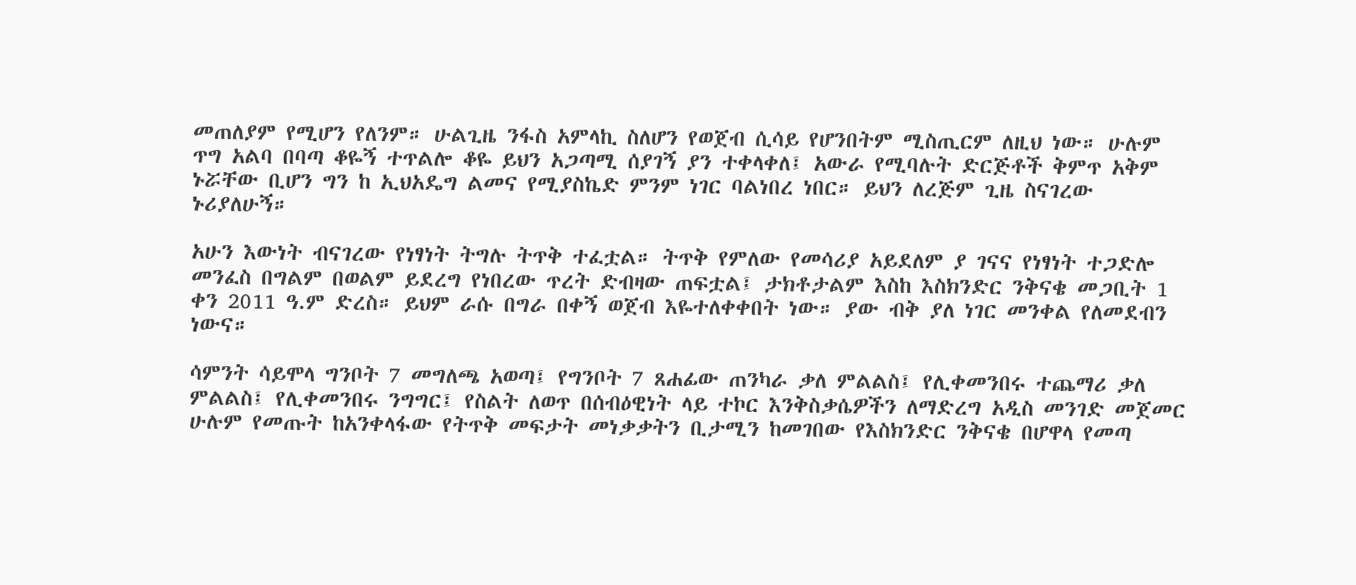መጠለያም የሚሆን የለንም። ሁልጊዜ ንፋስ አምላኪ ስለሆን የወጀብ ሲሳይ የሆንበትም ሚስጢርም ለዚህ ነው። ሁሉም ጥግ አልባ በባጣ ቆዬኝ ተጥልሎ ቆዬ ይህን አጋጣሚ ሰያገኝ ያን ተቀላቀለ፤ አውራ የሚባሉት ድርጅቶች ቅምጥ አቅም ኑሯቸው ቢሆን ግን ከ ኢህአዴግ ልመና የሚያስኬድ ምንም ነገር ባልነበረ ነበር። ይህን ለረጅም ጊዜ ስናገረው ኑሪያለሁኝ።

አሁን እውነት ብናገረው የነፃነት ትግሉ ትጥቅ ተፈቷል። ትጥቅ የምለው የመሳሪያ አይደለም ያ ገናና የነፃነት ተጋድሎ  መንፈስ በግልም በወልም ይደረግ የነበረው ጥረት ድብዛው ጠፍቷል፤ ታክቶታልም እስከ እስክንድር ንቅናቄ መጋቢት 1 ቀን 2011 ዓ.ም ድረስ። ይህም ራሱ በግራ በቀኝ ወጀብ እዬተለቀቀበት ነው። ያው ብቅ ያለ ነገር መንቀል የለመደብን ነውና።

ሳምንት ሳይሞላ ግንቦት 7 መግለጫ አወጣ፤ የግንቦት 7 ጸሐፊው ጠንካራ ቃለ ምልልስ፤ የሊቀመንበሩ ተጨማሪ ቃለ ምልልስ፤ የሊቀመንበሩ ንግግር፤ የስልት ለወጥ በሰብዕዊነት ላይ ተኮር እንቅስቃሴዎችን ለማድረግ አዲስ መንገድ መጀመር ሁሉም የመጡት ከአንቀላፋው የትጥቅ መፍታት መነቃቃትን ቢታሚን ከመገበው የእስክንድር ንቅናቄ በሆዋላ የመጣ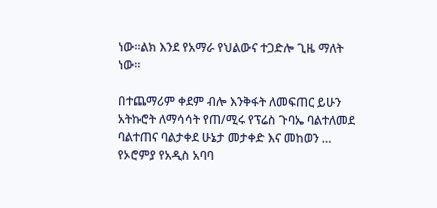ነው።ልክ እንደ የአማራ የህልውና ተጋድሎ ጊዜ ማለት ነው።

በተጨማሪም ቀደም ብሎ እንቅፋት ለመፍጠር ይሁን አትኩሮት ለማሳሳት የጠ/ሚሩ የፕሬስ ጉባኤ ባልተለመደ ባልተጠና ባልታቀደ ሁኔታ መታቀድ እና መከወን … የኦሮምያ የአዲስ አባባ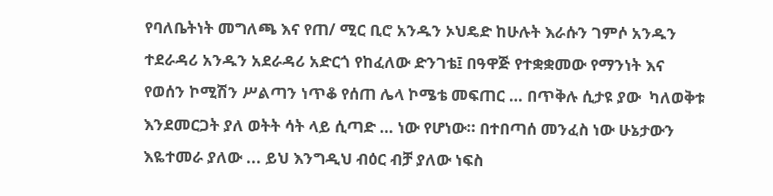የባለቤትነት መግለጫ እና የጠ/ ሚር ቢሮ አንዱን ኦህዴድ ከሁሉት እራሱን ገምሶ አንዱን ተደራዳሪ አንዱን አደራዳሪ አድርጎ የከፈለው ድንገቴ፤ በዓዋጅ የተቋቋመው የማንነት እና የወሰን ኮሚሽን ሥልጣን ነጥቆ የሰጠ ሌላ ኮሜቴ መፍጠር … በጥቅሉ ሲታዩ ያው  ካለወቅቱ እንደመርጋት ያለ ወትት ሳት ላይ ሲጣድ … ነው የሆነው። በተበጣሰ መንፈስ ነው ሁኔታውን እዬተመራ ያለው ... ይህ እንግዲህ ብዕር ብቻ ያለው ነፍስ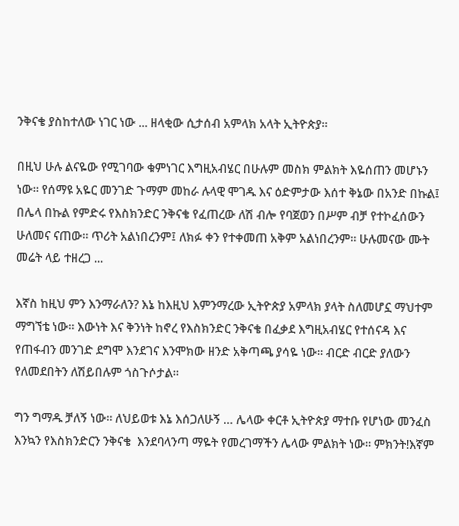ንቅናቄ ያስከተለው ነገር ነው ... ዘላቂው ሲታሰብ አምላክ አላት ኢትዮጵያ።

በዚህ ሁሉ ልናዬው የሚገባው ቁምነገር እግዚአብሄር በሁሉም መስክ ምልክት እዬሰጠን መሆኑን ነው። የሰማዩ አዬር መንገድ ጉማም መከራ ሉላዊ ሞገዱ እና ዕድምታው እሰተ ቅኔው በአንድ በኩል፤ በሌላ በኩል የምድሩ የእስክንድር ንቅናቄ የፈጠረው ለሽ ብሎ የባጀወን በሥም ብቻ የተኮፈሰውን ሁለመና ናጠው። ጥሪት አልነበረንም፤ ለክፉ ቀን የተቀመጠ አቅም አልነበረንም። ሁሉመናው ሙት መሬት ላይ ተዘረጋ ...

እኛስ ከዚህ ምን እንማራለን? እኔ ከእዚህ እምንማረው ኢትዮጵያ አምላክ ያላት ስለመሆኗ ማህተም ማግኘቴ ነው። እውነት እና ቅንነት ከኖረ የእስክንድር ንቅናቄ በፈቃደ እግዚአብሄር የተሰናዳ እና የጠፋብን መንገድ ደግሞ እንደገና እንሞክው ዘንድ አቅጣጫ ያሳዬ ነው። ብርድ ብርድ ያለውን የለመደበትን ለሽይበሉም ጎስጉሶታል።

ግን ግማዱ ቻለኝ ነው። ለህይወቱ እኔ እሰጋለሁኝ … ሌላው ቀርቶ ኢትዮጵያ ማተቡ የሆነው መንፈስ እንኳን የእስክንድርን ንቅናቄ  እንደባላንጣ ማዬት የመረገማችን ሌላው ምልክት ነው። ምክንት!እኛም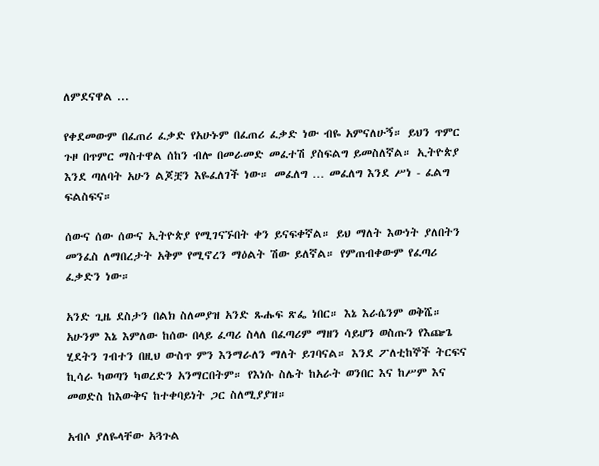ለምደናዋል ...

የቀደመውም በፈጠሪ ፈቃድ የአሁኑም በፈጠሪ ፈቃድ ነው ብዬ አምናለሁኝ። ይህን ጥምር ጉዞ በጥምር ማስተዋል ሰከን ብሎ በመራመድ መፈተሽ ያስፍልግ ይመስለኛል። ኢትዮጵያ እንደ ጣለባት አሁን ልጆቿን እዬፈለገች ነው። መፈለግ … መፈለግ እንደ ሥነ - ፈልግ ፍልስፍና።

ሰውና ሰው ሰውና ኢትዮጵያ የሚገናኙበት ቀን ይናፍቀኛል። ይህ ማለት እውነት ያለበትን መንፈስ ለማበረታት አቅም የሚኖረን ማዕልት ሽው ይለኛል። የምጠብቀውም የፈጣሪ ፈቃድን ነው።

አንድ ጊዜ ደስታን በልክ ስለመያዝ አንድ ጹሑፍ ጽፌ ነበር። እኔ እራሴንም ወቅሼ። አሁንም እኔ እምለው ከሰው በላይ ፈጣሪ ስላለ በፈጣሪም ማዘን ሳይሆን ወስጡን የእጬጌ ሂደትን ገብተን በዚህ ውስጥ ምን እንማራለን ማለት ይገባናል። እንደ ፖለቲከኞች ትርፍና ኪሳራ ካወጣን ካወረድን አንማርበትም። የእነሱ ስሌት ከአራት ወንበር እና ከሥም እና መወድስ ከእውቅና ከተቀባይነት ጋር ስለሚያያዝ።

አብሶ ያለዬላቸው አጓጉል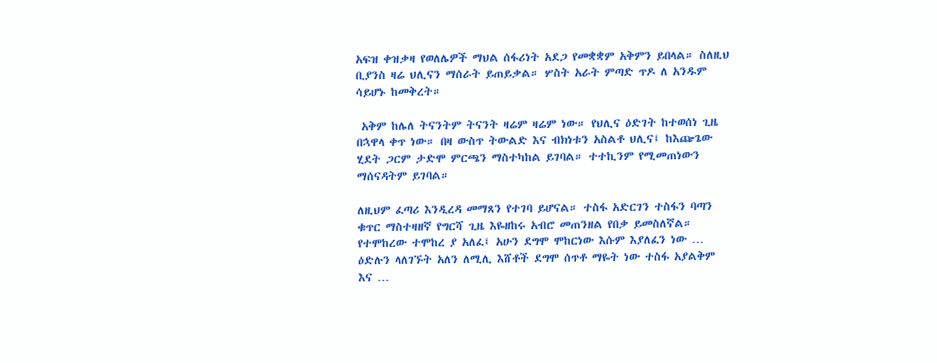አፍዝ ቀዝቃዛ የወለሌዎች ማህል ሰፋሪነት አደጋ የመቋቋም አቅምን ይበላል። ስለዚህ ቢያንስ ዛሬ ህሊናን ማሰራት ይጠይቃል። ሦስት አራት ምጣድ ጥዶ ለ አንዱም ሳይሆኑ ከመቅረት።

 አቅም ከሌለ ትናንትም ትናንት ዛሬም ዛሬም ነው። የህሊና ዕድገት ከተወሰነ ጊዜ በኋዋላ ቀጥ ነው። በዛ ውስጥ ትውልድ እና ብክነቱን አስልቶ ህሊና፤ ከእጬጌው ሂደት ጋርም ታድሞ ምርጫን ማስተካከል ይገባል። ተተኪንም የሚመጠነውን ማሰናዳትም ይገባል።

ለዚህም ፈጣሪ እንዲረዳ መማጸን የተገባ ይሆናል። ተስፋ አድርገን ተስፋን ባጣን ቁጥር ማስተዛዘኛ የግርሻ ጊዜ እዬዘከሩ አብሮ መጠንዘል የበቃ ይመስለኛል። የተሞከረው ተሞከረ ያ አለፈ፤ አሁን ደግሞ ሞከርነው እሱም እያለፈን ነው … ዕድሉን ላለገኙት አለን ለሚሊ እሸቶች ደግሞ ሰጥቶ ማዬት ነው ተስፋ አያልቅም እና …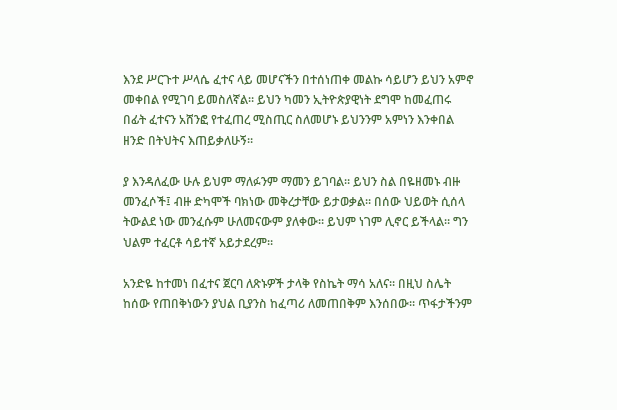እንደ ሥርጉተ ሥላሴ ፈተና ላይ መሆናችን በተሰነጠቀ መልኩ ሳይሆን ይህን አምኖ መቀበል የሚገባ ይመስለኛል። ይህን ካመን ኢትዮጵያዊነት ደግሞ ከመፈጠሩ በፊት ፈተናን አሸንፎ የተፈጠረ ሚስጢር ስለመሆኑ ይህንንም አምነን እንቀበል ዘንድ በትህትና እጠይቃለሁኝ።

ያ እንዳለፈው ሁሉ ይህም ማለፉንም ማመን ይገባል። ይህን ስል በዬዘመኑ ብዙ መንፈሶች፤ ብዙ ድካሞች ባክነው መቅረታቸው ይታወቃል። በሰው ህይወት ሲሰላ ትውልደ ነው መንፈሱም ሁለመናውም ያለቀው። ይህም ነገም ሊኖር ይችላል። ግን ህልም ተፈርቶ ሳይተኛ አይታደረም።

አንድዬ ከተመነ በፈተና ጀርባ ለጽኑዎች ታላቅ የስኬት ማሳ አለና። በዚህ ስሌት ከሰው የጠበቅነውን ያህል ቢያንስ ከፈጣሪ ለመጠበቅም እንሰበው። ጥፋታችንም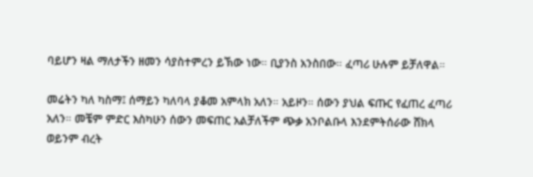ባይሆን ዛል ማለታችን ዘመን ሳያስተምረን ይኽው ነው። ቢያንስ አንስበው። ፈጣሪ ሁሉም ይቻለዋል።

መሬትን ካለ ካስማ፤ ሰማይን ካለባላ ያቆመ አምላክ አለን። አይዞን። ሰውን ያህል ፍጡር የፈጠረ ፈጣሪ አለን። መቼም ምድር እስካሁን ሰውን መፍጠር አልቻለችም ጭቃ አንቦልቡላ እንደምትሰራው ሸክላ ወይንም ብረት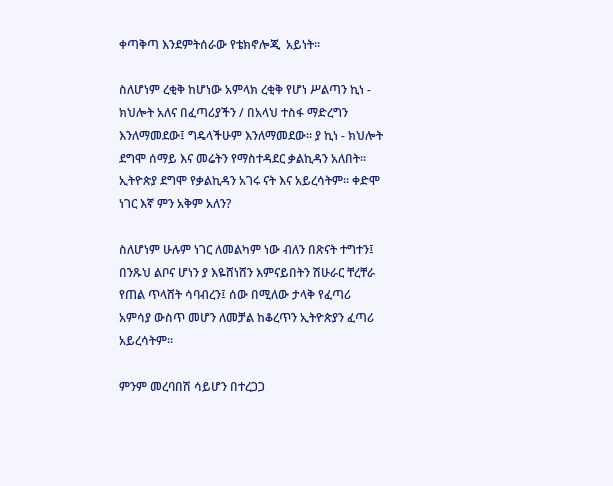ቀጣቅጣ እንደምትሰራው የቴክኖሎጂ  አይነት።

ስለሆነም ረቂቅ ከሆነው አምላክ ረቂቅ የሆነ ሥልጣን ኪነ - ክህሎት አለና በፈጣሪያችን / በአላህ ተስፋ ማድረግን እንለማመደው፤ ግዴላችሁም እንለማመደው። ያ ኪነ - ክህሎት ደግሞ ሰማይ እና መሬትን የማስተዳደር ቃልኪዳን አለበት። ኢትዮጵያ ደግሞ የቃልኪዳን አገሩ ናት እና አይረሳትም። ቀድሞ ነገር እኛ ምን አቅም አለን?

ስለሆነም ሁሉም ነገር ለመልካም ነው ብለን በጽናት ተግተን፤ በንጹህ ልቦና ሆነን ያ እዬሸነሸን እምናይበትን ሽሁራር ቸረቸራ የጠል ጥላሸት ሳባብረን፤ ሰው በሚለው ታላቅ የፈጣሪ አምሳያ ውስጥ መሆን ለመቻል ከቆረጥን ኢትዮጵያን ፈጣሪ አይረሳትም።

ምንም መረባበሽ ሳይሆን በተረጋጋ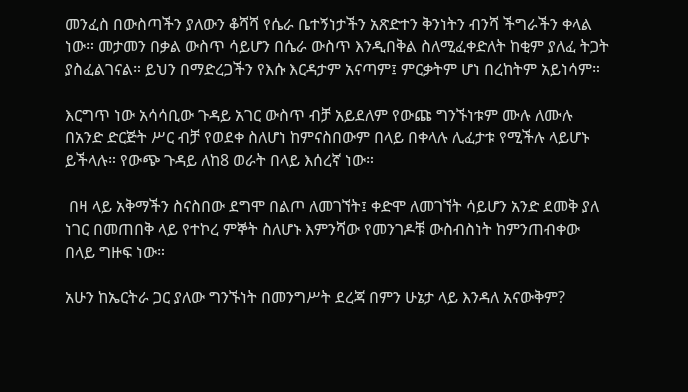መንፈስ በውስጣችን ያለውን ቆሻሻ የሴራ ቤተኝነታችን አጽድተን ቅንነትን ብንሻ ችግራችን ቀላል ነው። መታመን በቃል ውስጥ ሳይሆን በሴራ ውስጥ እንዲበቅል ስለሚፈቀድለት ከቂም ያለፈ ትጋት ያስፈልገናል። ይህን በማድረጋችን የእሱ እርዳታም አናጣም፤ ምርቃትም ሆነ በረከትም አይነሳም።

እርግጥ ነው አሳሳቢው ጉዳይ አገር ውስጥ ብቻ አይደለም የውጩ ግንኙነቱም ሙሉ ለሙሉ በአንድ ድርጅት ሥር ብቻ የወደቀ ስለሆነ ከምናስበውም በላይ በቀላሉ ሊፈታቱ የሚችሉ ላይሆኑ ይችላሉ። የውጭ ጉዳይ ለከ8 ወራት በላይ እሰረኛ ነው።

 በዛ ላይ አቅማችን ስናስበው ደግሞ በልጦ ለመገኘት፤ ቀድሞ ለመገኘት ሳይሆን አንድ ደመቅ ያለ ነገር በመጠበቅ ላይ የተኮረ ምኞት ስለሆኑ እምንሻው የመንገዶቹ ውስብስነት ከምንጠብቀው በላይ ግዙፍ ነው።

አሁን ከኤርትራ ጋር ያለው ግንኙነት በመንግሥት ደረጃ በምን ሁኔታ ላይ እንዳለ አናውቅም?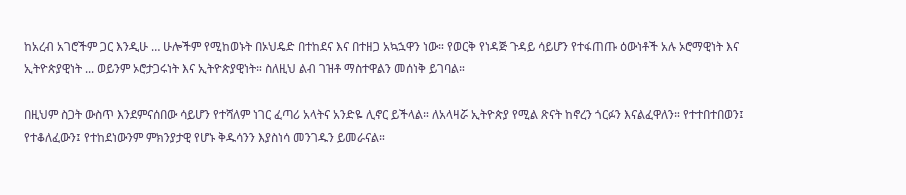ከአረብ አገሮችም ጋር እንዲሁ … ሁሎችም የሚከወኑት በኦህዴድ በተከደና እና በተዘጋ አኳኋዋን ነው። የወርቅ የነዳጅ ጉዳይ ሳይሆን የተፋጠጡ ዕውነቶች አሉ ኦሮማዊነት እና ኢትዮጵያዊነት ... ወይንም ኦሮታጋሩነት እና ኢትዮጵያዊነት። ስለዚህ ልብ ገዝቶ ማስተዋልን መሰነቅ ይገባል።

በዚህም ስጋት ውስጥ እንደምናሰበው ሳይሆን የተሻለም ነገር ፈጣሪ አላትና አንድዬ ሊኖር ይችላል። ለአላዛሯ ኢትዮጵያ የሚል ጽናት ከኖረን ጎርፉን እናልፈዋለን። የተተበተበወን፤ የተቆለፈውን፤ የተከደነውንም ምክንያታዊ የሆኑ ቅዱሳንን እያስነሳ መንገዱን ይመራናል።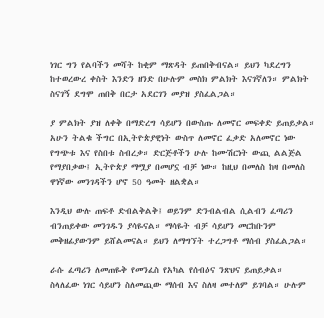ነገር ግን የልባችን መሻት ከቂም ማጽዳት ይጠበቅብናል። ይህን ካደረግን ከተወረውረ ቀስት እንድን ዘንድ በሁሉም መስክ ምልክት እናገኛለን። ምልክት ስናገኝ ደግሞ ጠበቅ በርታ አደርገን መያዝ ያስፈልጋል።

ያ ምልክት ያዝ ለቀቅ በማድረግ ሳይሆን በውስጡ ለመኖር መፍቀድ ይጠይቃል። አሁን ትልቁ ችግር በኢትዮጵያዊነት ውስጥ ለመኖር ፈቃድ አለመኖር ነው የግጭቱ እና የስበቱ ስብረቃ። ድርጅቶችን ሁሉ ከሙሽርነት ውጪ ልልጅል የማያበቃው፤ ኢትዮጵያ ማሟያ በመሆኗ ብቻ ነው። ከዚህ በመለስ ከዛ በመለስ ዋነኛው መንገዳችን ሆኖ 50 ዓመት ዘልቋል።

እንዲህ ውሉ ጠፍቶ ድብልቅልቅ፤ ወይንም ድንብልብል ሲልብን ፈጣሪን ብንጠይቀው መንገዱን ያሳዬናል። ማሳዬት ብቻ ሳይሆን መርከቡንም መቅዘፊያውንም ይሸልመናል። ይህን ለማግኘት ተረጋግቶ ማሰብ ያስፈልጋል።

ራሱ ፈጣሪን ለመጠዬቅ የመንፈስ የአካል የሰብዕና ንጽህና ይጠይቃል። ስላለፈው ነገር ሳይሆን ስለመጪው ማሰብ እና ስለዛ መተለም ይገባል። ሁሉም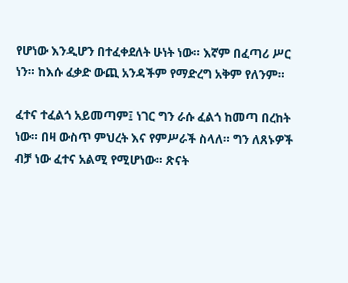የሆነው እንዲሆን በተፈቀደለት ሁነት ነው። እኛም በፈጣሪ ሥር ነን። ከእሱ ፈቃድ ውጪ አንዳችም የማድረግ አቅም የለንም።

ፈተና ተፈልጎ አይመጣም፤ ነገር ግን ራሱ ፈልጎ ከመጣ በረከት ነው። በዛ ውስጥ ምህረት እና የምሥራች ስላለ። ግን ለጸኑዎች ብቻ ነው ፈተና አልሚ የሚሆነው። ጽናት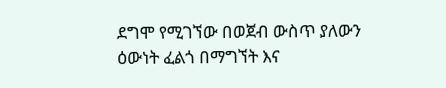ደግሞ የሚገኘው በወጀብ ውስጥ ያለውን ዕውነት ፈልጎ በማግኘት እና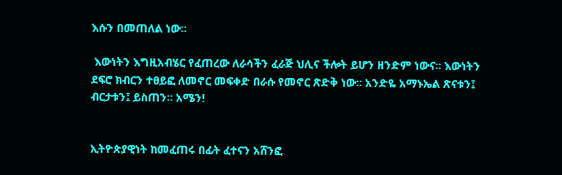እሱን በመጠለል ነው።

 እውነትን እግዚአብሄር የፈጠረው ለራሳችን ፈራጅ ህሊና ችሎት ይሆን ዘንድም ነውና። እውነትን ደፍሮ ክብርን ተፀይፎ ለመኖር መፍቀድ በራሱ የመኖር ጽድቅ ነው። አንድዬ አማኑኤል ጽናቱን፤ ብርታቱን፤ ይስጠን። አሜን!


ኢትዮጵያዊነት ከመፈጠሩ በፊት ፈተናን አሸንፎ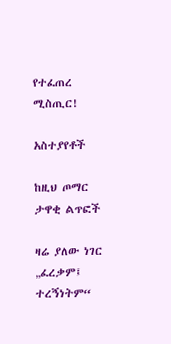የተፈጠረ ሚስጢር!

አስተያየቶች

ከዚህ ጦማር ታዋቂ ልጥፎች

ዛሬ ያለው ነገር „ፈረቃም፤ ተረኝነትም“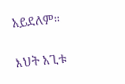አይደለም።

እህት አጊቱ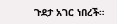ጉደታ አገር ነበረች።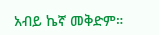አብይ ኬኛ መቅድም።